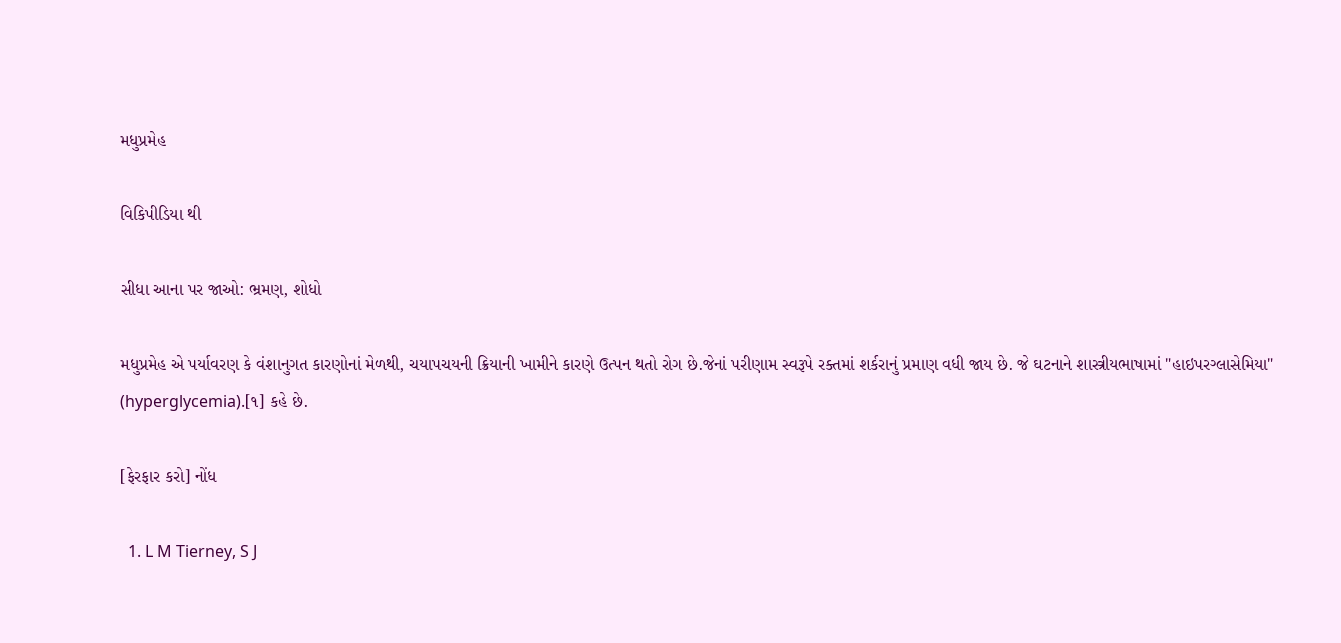મધુપ્રમેહ

વિકિપીડિયા થી

સીધા આના પર જાઓ: ભ્રમણ, શોધો

મધુપ્રમેહ એ પર્યાવરણ કે વંશાનુગત કારણોનાં મેળથી, ચયાપચયની ક્રિયાની ખામીને કારણે ઉત્પન થતો રોગ છે.જેનાં પરીણામ સ્વરૂપે રક્તમાં શર્કરાનું પ્રમાણ વધી જાય છે. જે ઘટનાને શાસ્ત્રીયભાષામાં "હાઇપરગ્લાસેમિયા" (hyperglycemia).[૧] કહે છે.

[ફેરફાર કરો] નોંધ

  1. L M Tierney, S J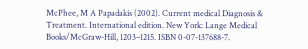McPhee, M A Papadakis (2002). Current medical Diagnosis & Treatment. International edition. New York: Lange Medical Books/McGraw-Hill, 1203–1215. ISBN 0-07-137688-7.